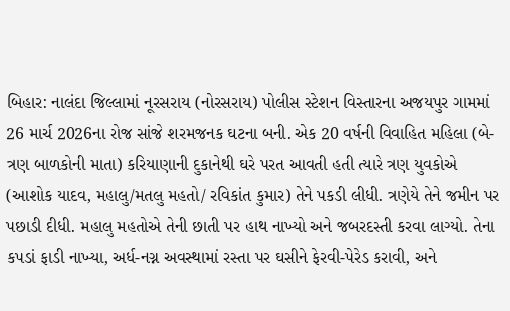બિહાર: નાલંદા જિલ્લામાં નૂરસરાય (નોરસરાય) પોલીસ સ્ટેશન વિસ્તારના અજયપુર ગામમાં 26 માર્ચ 2026ના રોજ સાંજે શરમજનક ઘટના બની. એક 20 વર્ષની વિવાહિત મહિલા (બે-ત્રણ બાળકોની માતા) કરિયાણાની દુકાનેથી ઘરે પરત આવતી હતી ત્યારે ત્રણ યુવકોએ (આશોક યાદવ, મહાલુ/મતલુ મહતો/ રવિકાંત કુમાર) તેને પકડી લીધી. ત્રણેયે તેને જમીન પર પછાડી દીધી. મહાલુ મહતોએ તેની છાતી પર હાથ નાખ્યો અને જબરદસ્તી કરવા લાગ્યો. તેના કપડાં ફાડી નાખ્યા, અર્ધ-નગ્ન અવસ્થામાં રસ્તા પર ઘસીને ફેરવી-પેરેડ કરાવી, અને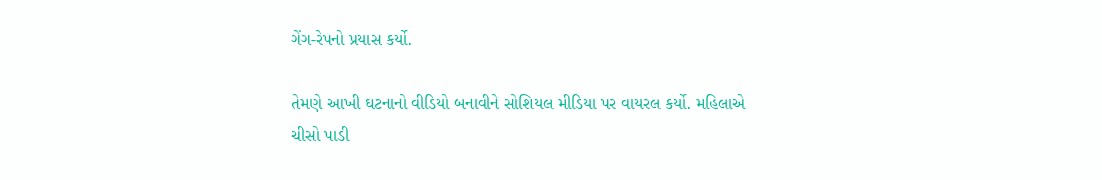ગેંગ-રેપનો પ્રયાસ કર્યો.

તેમણે આખી ઘટનાનો વીડિયો બનાવીને સોશિયલ મીડિયા પર વાયરલ કર્યો. મહિલાએ ચીસો પાડી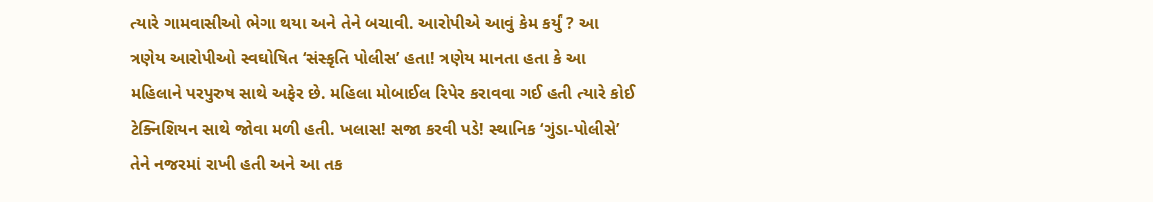ત્યારે ગામવાસીઓ ભેગા થયા અને તેને બચાવી. આરોપીએ આવું કેમ કર્યું ? આ ત્રણેય આરોપીઓ સ્વઘોષિત ‘સંસ્કૃતિ પોલીસ’ હતા! ત્રણેય માનતા હતા કે આ મહિલાને પરપુરુષ સાથે અફેર છે. મહિલા મોબાઈલ રિપેર કરાવવા ગઈ હતી ત્યારે કોઈ ટેક્નિશિયન સાથે જોવા મળી હતી. ખલાસ! સજા કરવી પડે! સ્થાનિક ‘ગુંડા-પોલીસે’ તેને નજરમાં રાખી હતી અને આ તક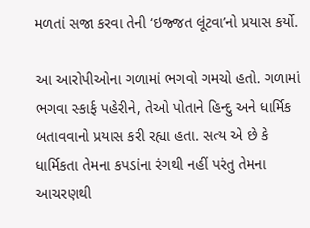મળતાં સજા કરવા તેની ‘ઇજ્જત લૂંટવા’નો પ્રયાસ કર્યો.

આ આરોપીઓના ગળામાં ભગવો ગમચો હતો. ગળામાં ભગવા સ્કાર્ફ પહેરીને, તેઓ પોતાને હિન્દુ અને ધાર્મિક બતાવવાનો પ્રયાસ કરી રહ્યા હતા. સત્ય એ છે કે ધાર્મિકતા તેમના કપડાંના રંગથી નહીં પરંતુ તેમના આચરણથી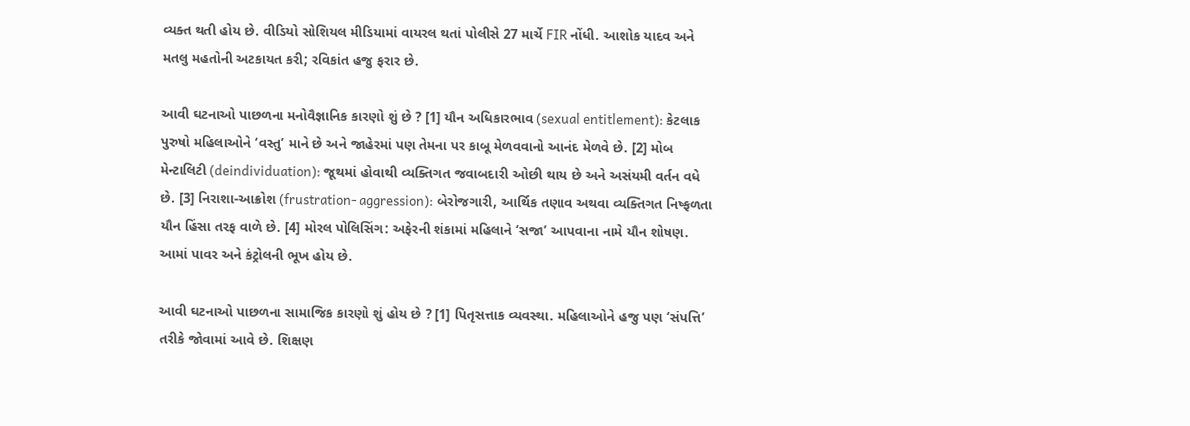વ્યક્ત થતી હોય છે. વીડિયો સોશિયલ મીડિયામાં વાયરલ થતાં પોલીસે 27 માર્ચે FIR નોંધી. આશોક યાદવ અને મતલુ મહતોની અટકાયત કરી; રવિકાંત હજુ ફરાર છે.

આવી ઘટનાઓ પાછળના મનોવૈજ્ઞાનિક કારણો શું છે ? [1] યૌન અધિકારભાવ (sexual entitlement): કેટલાક પુરુષો મહિલાઓને ‘વસ્તુ’ માને છે અને જાહેરમાં પણ તેમના પર કાબૂ મેળવવાનો આનંદ મેળવે છે. [2] મોબ મેન્ટાલિટી (deindividuation): જૂથમાં હોવાથી વ્યક્તિગત જવાબદારી ઓછી થાય છે અને અસંયમી વર્તન વધે છે. [3] નિરાશા-આક્રોશ (frustration- aggression): બેરોજગારી, આર્થિક તણાવ અથવા વ્યક્તિગત નિષ્ફળતા યૌન હિંસા તરફ વાળે છે. [4] મોરલ પોલિસિંગ: અફેરની શંકામાં મહિલાને ‘સજા’ આપવાના નામે યૌન શોષણ. આમાં પાવર અને કંટ્રોલની ભૂખ હોય છે.

આવી ઘટનાઓ પાછળના સામાજિક કારણો શું હોય છે ? [1] પિતૃસત્તાક વ્યવસ્થા. મહિલાઓને હજુ પણ ‘સંપત્તિ’ તરીકે જોવામાં આવે છે. શિક્ષણ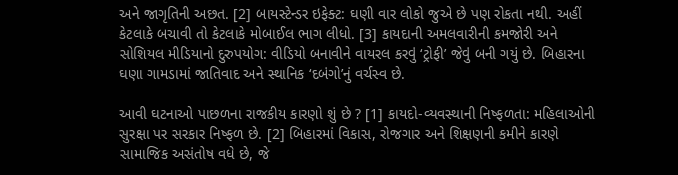અને જાગૃતિની અછત. [2] બાયસ્ટેન્ડર ઇફેક્ટ: ઘણી વાર લોકો જુએ છે પણ રોકતા નથી. અહીં કેટલાકે બચાવી તો કેટલાકે મોબાઈલ ભાગ લીધો. [3] કાયદાની અમલવારીની કમજોરી અને સોશિયલ મીડિયાનો દુરુપયોગ: વીડિયો બનાવીને વાયરલ કરવું ‘ટ્રોફી’ જેવું બની ગયું છે. બિહારના ઘણા ગામડામાં જાતિવાદ અને સ્થાનિક ‘દબંગો’નું વર્ચસ્વ છે.

આવી ઘટનાઓ પાછળના રાજકીય કારણો શું છે ? [1] કાયદો-વ્યવસ્થાની નિષ્ફળતા: મહિલાઓની સુરક્ષા પર સરકાર નિષ્ફળ છે. [2] બિહારમાં વિકાસ, રોજગાર અને શિક્ષણની કમીને કારણે સામાજિક અસંતોષ વધે છે, જે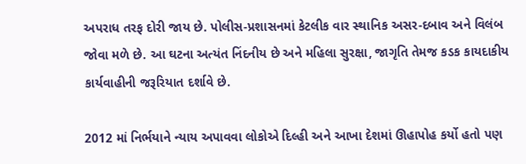અપરાધ તરફ દોરી જાય છે. પોલીસ-પ્રશાસનમાં કેટલીક વાર સ્થાનિક અસર-દબાવ અને વિલંબ જોવા મળે છે. આ ઘટના અત્યંત નિંદનીય છે અને મહિલા સુરક્ષા, જાગૃતિ તેમજ કડક કાયદાકીય કાર્યવાહીની જરૂરિયાત દર્શાવે છે.

2012 માં નિર્ભયાને ન્યાય અપાવવા લોકોએ દિલ્હી અને આખા દેશમાં ઊહાપોહ કર્યો હતો પણ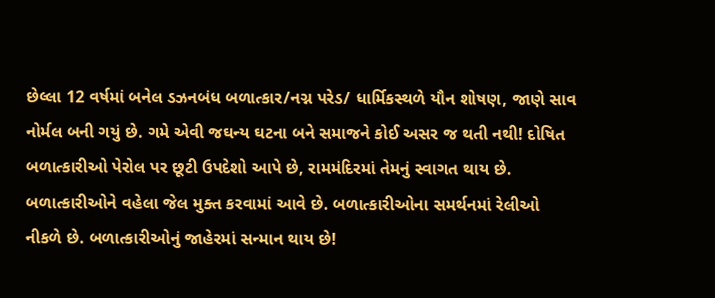છેલ્લા 12 વર્ષમાં બનેલ ડઝનબંધ બળાત્કાર/નગ્ન પરેડ/ ધાર્મિકસ્થળે યૌન શોષણ, જાણે સાવ નોર્મલ બની ગયું છે. ગમે એવી જઘન્ય ઘટના બને સમાજને કોઈ અસર જ થતી નથી! દોષિત બળાત્કારીઓ પેરોલ પર છૂટી ઉપદેશો આપે છે, રામમંદિરમાં તેમનું સ્વાગત થાય છે. બળાત્કારીઓને વહેલા જેલ મુક્ત કરવામાં આવે છે. બળાત્કારીઓના સમર્થનમાં રેલીઓ નીકળે છે. બળાત્કારીઓનું જાહેરમાં સન્માન થાય છે!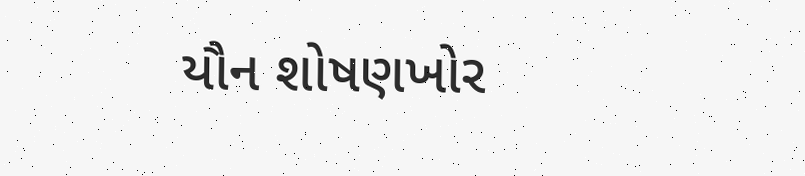યૌન શોષણખોર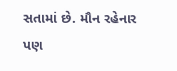સતામાં છે. મૌન રહેનાર પણ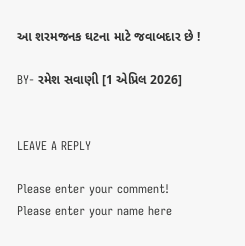આ શરમજનક ઘટના માટે જવાબદાર છે !

BY- રમેશ સવાણી [1 એપ્રિલ 2026]


LEAVE A REPLY

Please enter your comment!
Please enter your name here